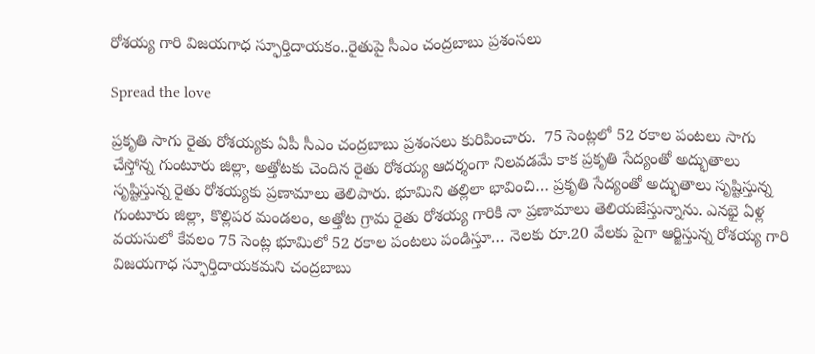రోశయ్య గారి విజయగాధ స్ఫూర్తిదాయకం..రైతుపై సీఎం చంద్రబాబు ప్రశంసలు

Spread the love

ప్రకృతి సాగు రైతు రోశయ్యకు ఏపీ సీఎం చంద్రబాబు ప్రశంసలు కురిపించారు.  75 సెంట్లలో 52 రకాల పంటలు సాగు చేస్తోన్న గుంటూరు జిల్లా, అత్తోటకు చెందిన రైతు రోశయ్య ఆదర్శంగా నిలవడమే కాక ప్రకృతి సేద్యంతో అద్భుతాలు సృష్టిస్తున్న రైతు రోశయ్యకు ప్రణామాలు తెలిపారు. భూమిని తల్లిలా భావించి… ప్రకృతి సేద్యంతో అద్భుతాలు సృష్టిస్తున్న గుంటూరు జిల్లా, కొల్లిపర మండలం, అత్తోట గ్రామ రైతు రోశయ్య గారికి నా ప్రణామాలు తెలియజేస్తున్నాను. ఎనభై ఏళ్ల వయసులో కేవలం 75 సెంట్ల భూమిలో 52 రకాల పంటలు పండిస్తూ… నెలకు రూ.20 వేలకు పైగా ఆర్జిస్తున్న రోశయ్య గారి విజయగాధ స్ఫూర్తిదాయకమని చంద్రబాబు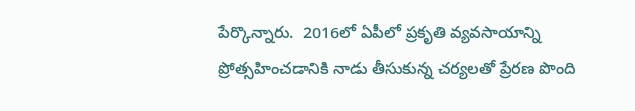పేర్కొన్నారు.  2016లో ఏపీలో ప్రకృతి వ్యవసాయాన్ని ప్రోత్సహించడానికి నాడు తీసుకున్న చర్యలతో ప్రేరణ పొంది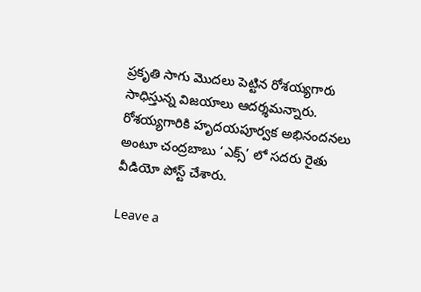ప్రకృతి సాగు మొదలు పెట్టిన రోశయ్యగారు సాధిస్తున్న విజయాలు ఆదర్శమన్నారు. రోశయ్యగారికి హృదయపూర్వక అభినందనలు అంటూ చంద్రబాబు ‘ఎక్స్’ లో సదరు రైతు వీడియో పోస్ట్ చేశారు.

Leave a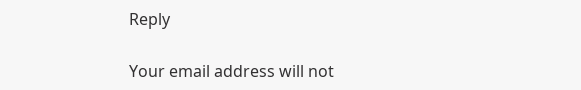Reply

Your email address will not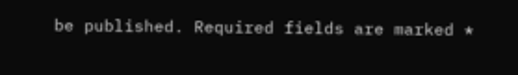be published. Required fields are marked *